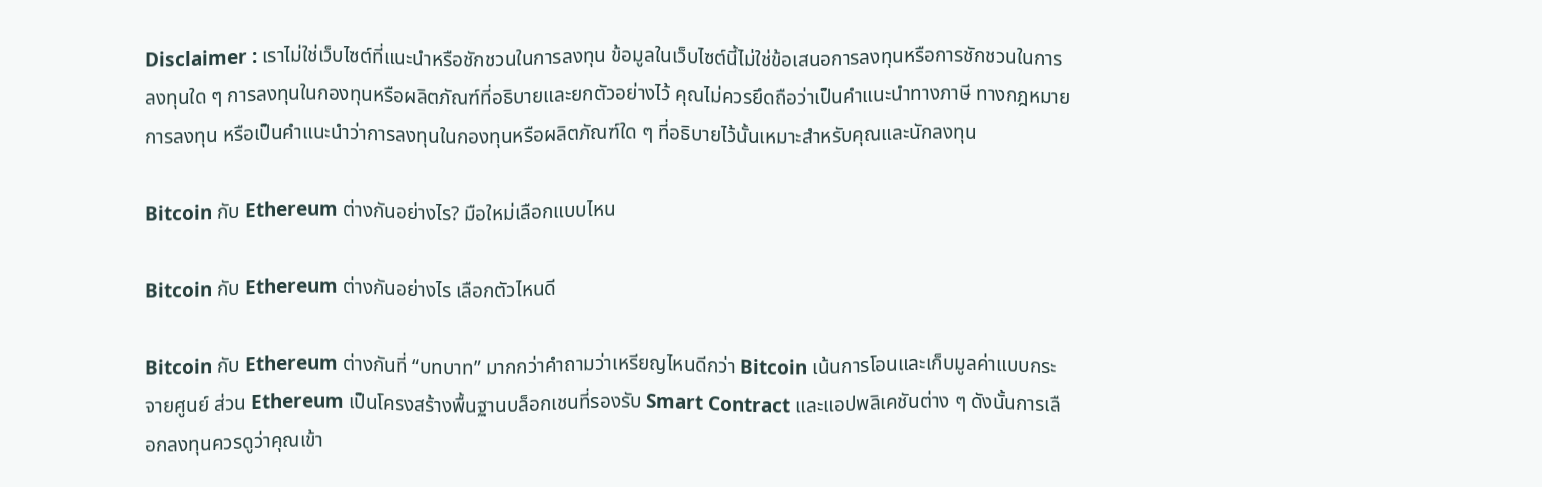Disclaimer : เราไม่ใช่เว็บไซต์ที่แนะนำหรือชักชวนในการลงทุน ข้อมูลในเว็บไซต์นี้ไม่ใช่ข้อเสนอการลงทุนหรือการชักชวนในการลงทุนใด ๆ การลงทุนในกองทุนหรือผลิตภัณฑ์ที่อธิบายและยกตัวอย่างไว้ คุณไม่ควรยึดถือว่าเป็นคำแนะนำทางภาษี ทางกฎหมาย การลงทุน หรือเป็นคำแนะนำว่าการลงทุนในกองทุนหรือผลิตภัณฑ์ใด ๆ ที่อธิบายไว้นั้นเหมาะสำหรับคุณและนักลงทุน

Bitcoin กับ Ethereum ต่างกันอย่างไร? มือใหม่เลือกแบบไหน

Bitcoin กับ Ethereum ต่างกันอย่างไร เลือกตัวไหนดี

Bitcoin กับ Ethereum ต่างกันที่ “บทบาท” มากกว่าคำถามว่าเหรียญไหนดีกว่า Bitcoin เน้นการโอนและเก็บมูลค่าแบบกระจายศูนย์ ส่วน Ethereum เป็นโครงสร้างพื้นฐานบล็อกเชนที่รองรับ Smart Contract และแอปพลิเคชันต่าง ๆ ดังนั้นการเลือกลงทุนควรดูว่าคุณเข้า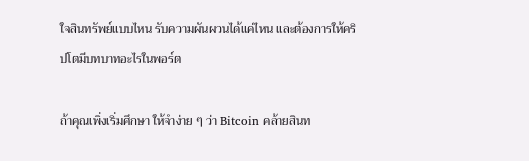ใจสินทรัพย์แบบไหน รับความผันผวนได้แค่ไหน และต้องการให้คริปโตมีบทบาทอะไรในพอร์ต

ถ้าคุณเพิ่งเริ่มศึกษา ให้จำง่าย ๆ ว่า Bitcoin คล้ายสินท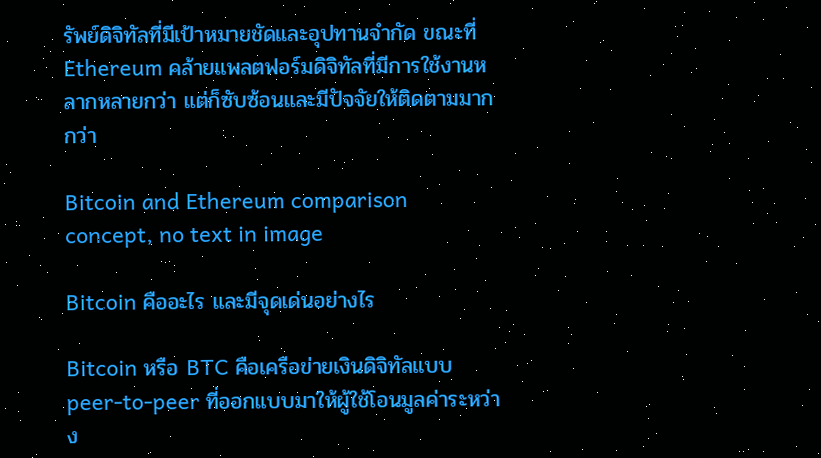รัพย์ดิจิทัลที่มีเป้าหมายชัดและอุปทานจำกัด ขณะที่ Ethereum คล้ายแพลตฟอร์มดิจิทัลที่มีการใช้งานหลากหลายกว่า แต่ก็ซับซ้อนและมีปัจจัยให้ติดตามมากกว่า

Bitcoin and Ethereum comparison concept, no text in image

Bitcoin คืออะไร และมีจุดเด่นอย่างไร

Bitcoin หรือ BTC คือเครือข่ายเงินดิจิทัลแบบ peer-to-peer ที่ออกแบบมาให้ผู้ใช้โอนมูลค่าระหว่าง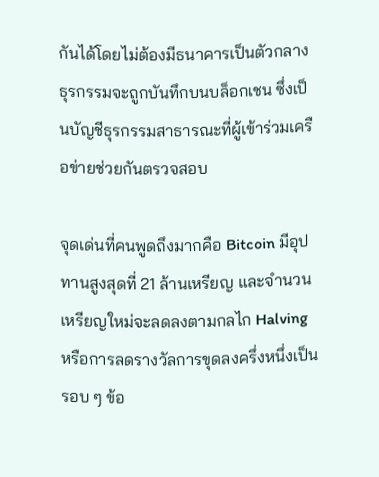กันได้โดยไม่ต้องมีธนาคารเป็นตัวกลาง ธุรกรรมจะถูกบันทึกบนบล็อกเชน ซึ่งเป็นบัญชีธุรกรรมสาธารณะที่ผู้เข้าร่วมเครือข่ายช่วยกันตรวจสอบ

จุดเด่นที่คนพูดถึงมากคือ Bitcoin มีอุปทานสูงสุดที่ 21 ล้านเหรียญ และจำนวนเหรียญใหม่จะลดลงตามกลไก Halving หรือการลดรางวัลการขุดลงครึ่งหนึ่งเป็นรอบ ๆ ข้อ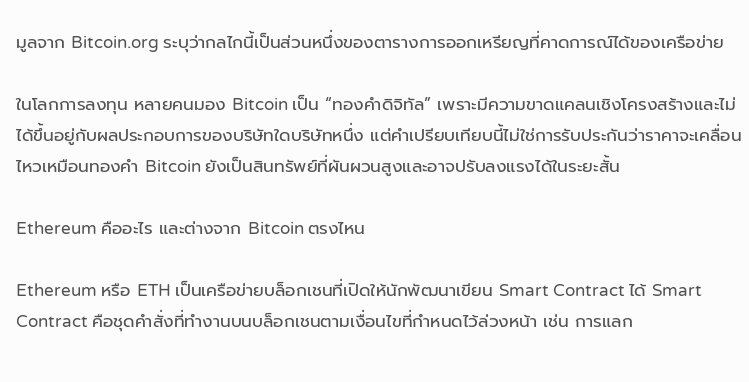มูลจาก Bitcoin.org ระบุว่ากลไกนี้เป็นส่วนหนึ่งของตารางการออกเหรียญที่คาดการณ์ได้ของเครือข่าย

ในโลกการลงทุน หลายคนมอง Bitcoin เป็น “ทองคำดิจิทัล” เพราะมีความขาดแคลนเชิงโครงสร้างและไม่ได้ขึ้นอยู่กับผลประกอบการของบริษัทใดบริษัทหนึ่ง แต่คำเปรียบเทียบนี้ไม่ใช่การรับประกันว่าราคาจะเคลื่อนไหวเหมือนทองคำ Bitcoin ยังเป็นสินทรัพย์ที่ผันผวนสูงและอาจปรับลงแรงได้ในระยะสั้น

Ethereum คืออะไร และต่างจาก Bitcoin ตรงไหน

Ethereum หรือ ETH เป็นเครือข่ายบล็อกเชนที่เปิดให้นักพัฒนาเขียน Smart Contract ได้ Smart Contract คือชุดคำสั่งที่ทำงานบนบล็อกเชนตามเงื่อนไขที่กำหนดไว้ล่วงหน้า เช่น การแลก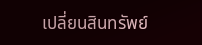เปลี่ยนสินทรัพย์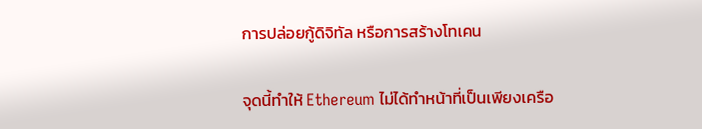การปล่อยกู้ดิจิทัล หรือการสร้างโทเคน

จุดนี้ทำให้ Ethereum ไม่ได้ทำหน้าที่เป็นเพียงเครือ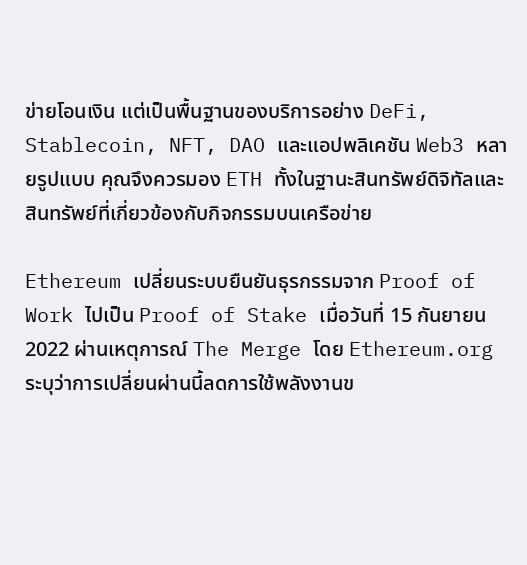ข่ายโอนเงิน แต่เป็นพื้นฐานของบริการอย่าง DeFi, Stablecoin, NFT, DAO และแอปพลิเคชัน Web3 หลายรูปแบบ คุณจึงควรมอง ETH ทั้งในฐานะสินทรัพย์ดิจิทัลและสินทรัพย์ที่เกี่ยวข้องกับกิจกรรมบนเครือข่าย

Ethereum เปลี่ยนระบบยืนยันธุรกรรมจาก Proof of Work ไปเป็น Proof of Stake เมื่อวันที่ 15 กันยายน 2022 ผ่านเหตุการณ์ The Merge โดย Ethereum.org ระบุว่าการเปลี่ยนผ่านนี้ลดการใช้พลังงานข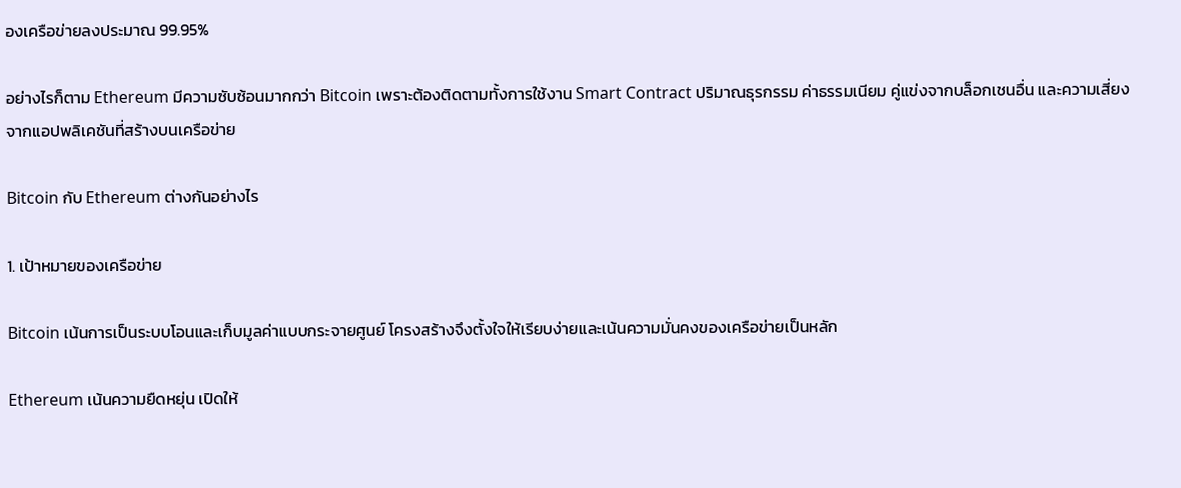องเครือข่ายลงประมาณ 99.95%

อย่างไรก็ตาม Ethereum มีความซับซ้อนมากกว่า Bitcoin เพราะต้องติดตามทั้งการใช้งาน Smart Contract ปริมาณธุรกรรม ค่าธรรมเนียม คู่แข่งจากบล็อกเชนอื่น และความเสี่ยงจากแอปพลิเคชันที่สร้างบนเครือข่าย

Bitcoin กับ Ethereum ต่างกันอย่างไร

1. เป้าหมายของเครือข่าย

Bitcoin เน้นการเป็นระบบโอนและเก็บมูลค่าแบบกระจายศูนย์ โครงสร้างจึงตั้งใจให้เรียบง่ายและเน้นความมั่นคงของเครือข่ายเป็นหลัก

Ethereum เน้นความยืดหยุ่น เปิดให้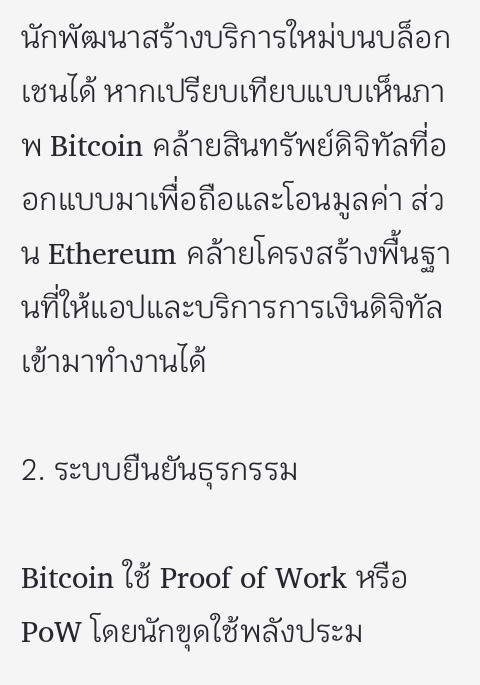นักพัฒนาสร้างบริการใหม่บนบล็อกเชนได้ หากเปรียบเทียบแบบเห็นภาพ Bitcoin คล้ายสินทรัพย์ดิจิทัลที่ออกแบบมาเพื่อถือและโอนมูลค่า ส่วน Ethereum คล้ายโครงสร้างพื้นฐานที่ให้แอปและบริการการเงินดิจิทัลเข้ามาทำงานได้

2. ระบบยืนยันธุรกรรม

Bitcoin ใช้ Proof of Work หรือ PoW โดยนักขุดใช้พลังประม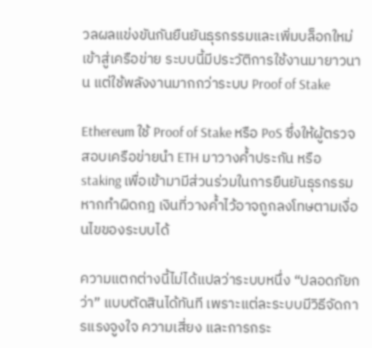วลผลแข่งขันกันยืนยันธุรกรรมและเพิ่มบล็อกใหม่เข้าสู่เครือข่าย ระบบนี้มีประวัติการใช้งานมายาวนาน แต่ใช้พลังงานมากกว่าระบบ Proof of Stake

Ethereum ใช้ Proof of Stake หรือ PoS ซึ่งให้ผู้ตรวจสอบเครือข่ายนำ ETH มาวางค้ำประกัน หรือ staking เพื่อเข้ามามีส่วนร่วมในการยืนยันธุรกรรม หากทำผิดกฎ เงินที่วางค้ำไว้อาจถูกลงโทษตามเงื่อนไขของระบบได้

ความแตกต่างนี้ไม่ได้แปลว่าระบบหนึ่ง “ปลอดภัยกว่า” แบบตัดสินได้ทันที เพราะแต่ละระบบมีวิธีจัดการแรงจูงใจ ความเสี่ยง และการกระ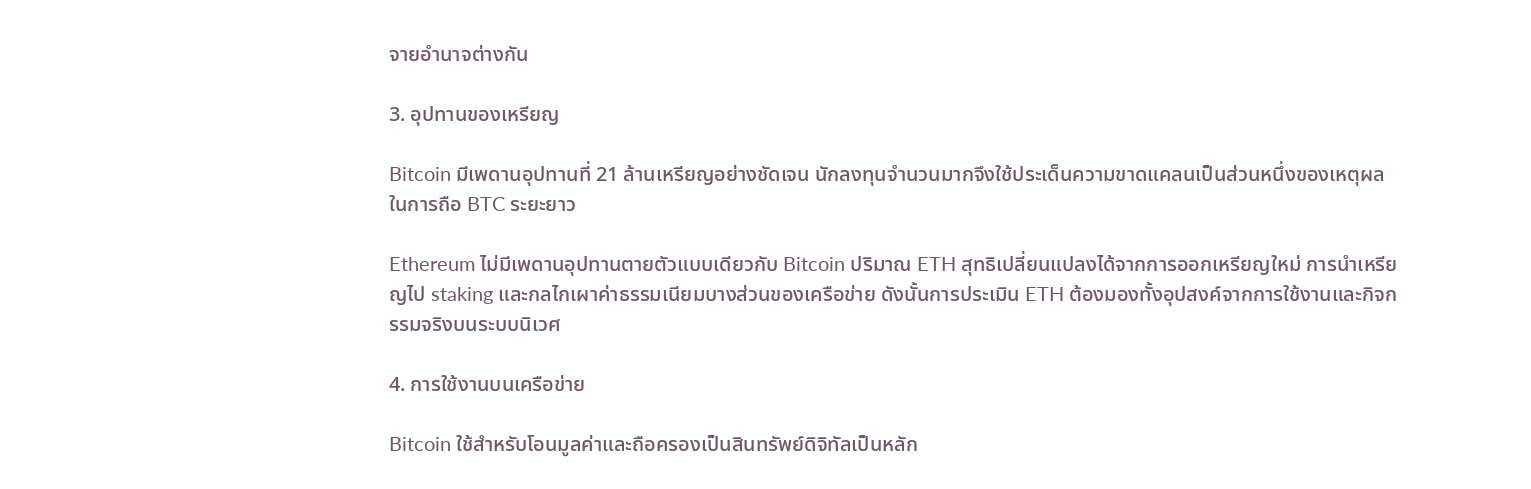จายอำนาจต่างกัน

3. อุปทานของเหรียญ

Bitcoin มีเพดานอุปทานที่ 21 ล้านเหรียญอย่างชัดเจน นักลงทุนจำนวนมากจึงใช้ประเด็นความขาดแคลนเป็นส่วนหนึ่งของเหตุผลในการถือ BTC ระยะยาว

Ethereum ไม่มีเพดานอุปทานตายตัวแบบเดียวกับ Bitcoin ปริมาณ ETH สุทธิเปลี่ยนแปลงได้จากการออกเหรียญใหม่ การนำเหรียญไป staking และกลไกเผาค่าธรรมเนียมบางส่วนของเครือข่าย ดังนั้นการประเมิน ETH ต้องมองทั้งอุปสงค์จากการใช้งานและกิจกรรมจริงบนระบบนิเวศ

4. การใช้งานบนเครือข่าย

Bitcoin ใช้สำหรับโอนมูลค่าและถือครองเป็นสินทรัพย์ดิจิทัลเป็นหลัก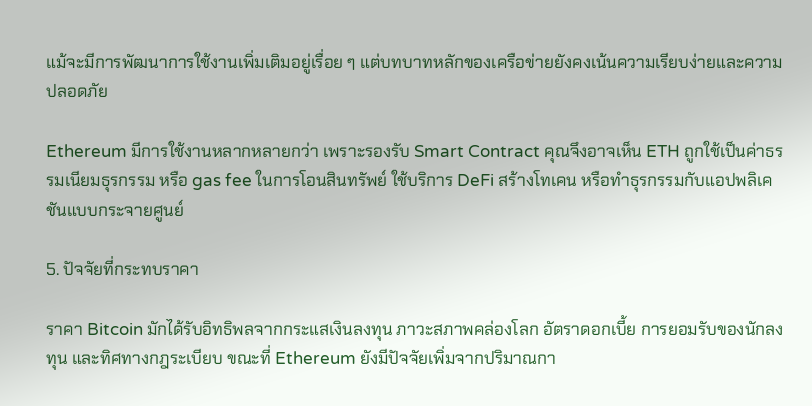แม้จะมีการพัฒนาการใช้งานเพิ่มเติมอยู่เรื่อย ๆ แต่บทบาทหลักของเครือข่ายยังคงเน้นความเรียบง่ายและความปลอดภัย

Ethereum มีการใช้งานหลากหลายกว่า เพราะรองรับ Smart Contract คุณจึงอาจเห็น ETH ถูกใช้เป็นค่าธรรมเนียมธุรกรรม หรือ gas fee ในการโอนสินทรัพย์ ใช้บริการ DeFi สร้างโทเคน หรือทำธุรกรรมกับแอปพลิเคชันแบบกระจายศูนย์

5. ปัจจัยที่กระทบราคา

ราคา Bitcoin มักได้รับอิทธิพลจากกระแสเงินลงทุน ภาวะสภาพคล่องโลก อัตราดอกเบี้ย การยอมรับของนักลงทุน และทิศทางกฎระเบียบ ขณะที่ Ethereum ยังมีปัจจัยเพิ่มจากปริมาณกา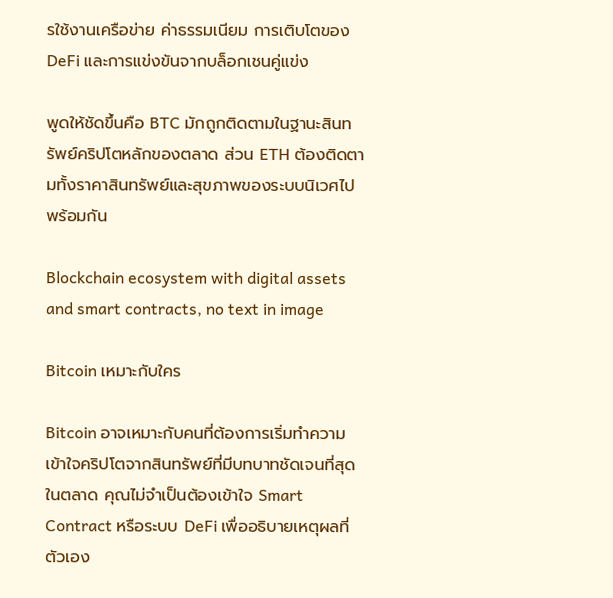รใช้งานเครือข่าย ค่าธรรมเนียม การเติบโตของ DeFi และการแข่งขันจากบล็อกเชนคู่แข่ง

พูดให้ชัดขึ้นคือ BTC มักถูกติดตามในฐานะสินทรัพย์คริปโตหลักของตลาด ส่วน ETH ต้องติดตามทั้งราคาสินทรัพย์และสุขภาพของระบบนิเวศไปพร้อมกัน

Blockchain ecosystem with digital assets and smart contracts, no text in image

Bitcoin เหมาะกับใคร

Bitcoin อาจเหมาะกับคนที่ต้องการเริ่มทำความเข้าใจคริปโตจากสินทรัพย์ที่มีบทบาทชัดเจนที่สุดในตลาด คุณไม่จำเป็นต้องเข้าใจ Smart Contract หรือระบบ DeFi เพื่ออธิบายเหตุผลที่ตัวเอง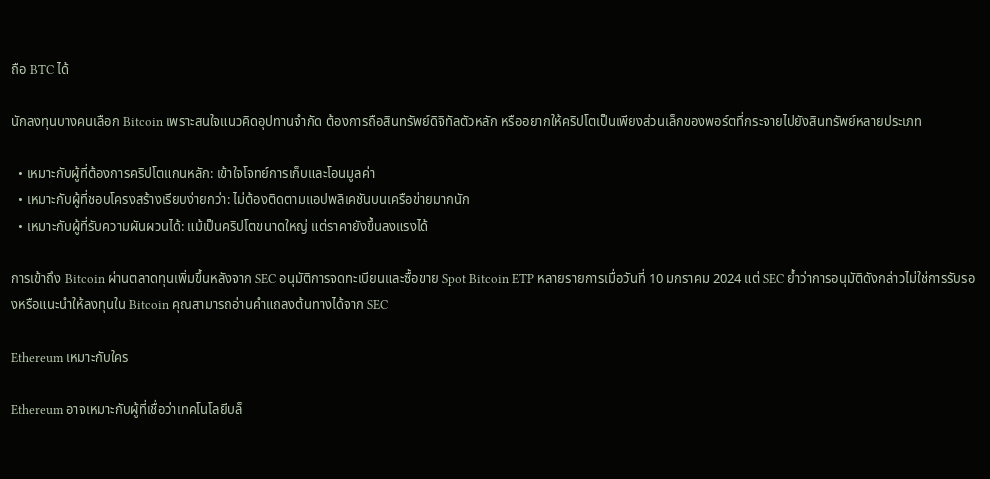ถือ BTC ได้

นักลงทุนบางคนเลือก Bitcoin เพราะสนใจแนวคิดอุปทานจำกัด ต้องการถือสินทรัพย์ดิจิทัลตัวหลัก หรืออยากให้คริปโตเป็นเพียงส่วนเล็กของพอร์ตที่กระจายไปยังสินทรัพย์หลายประเภท

  • เหมาะกับผู้ที่ต้องการคริปโตแกนหลัก: เข้าใจโจทย์การเก็บและโอนมูลค่า
  • เหมาะกับผู้ที่ชอบโครงสร้างเรียบง่ายกว่า: ไม่ต้องติดตามแอปพลิเคชันบนเครือข่ายมากนัก
  • เหมาะกับผู้ที่รับความผันผวนได้: แม้เป็นคริปโตขนาดใหญ่ แต่ราคายังขึ้นลงแรงได้

การเข้าถึง Bitcoin ผ่านตลาดทุนเพิ่มขึ้นหลังจาก SEC อนุมัติการจดทะเบียนและซื้อขาย Spot Bitcoin ETP หลายรายการเมื่อวันที่ 10 มกราคม 2024 แต่ SEC ย้ำว่าการอนุมัติดังกล่าวไม่ใช่การรับรองหรือแนะนำให้ลงทุนใน Bitcoin คุณสามารถอ่านคำแถลงต้นทางได้จาก SEC

Ethereum เหมาะกับใคร

Ethereum อาจเหมาะกับผู้ที่เชื่อว่าเทคโนโลยีบล็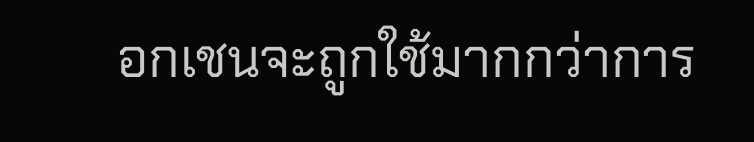อกเชนจะถูกใช้มากกว่าการ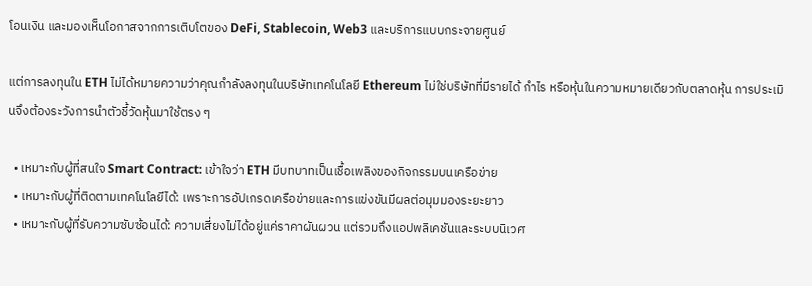โอนเงิน และมองเห็นโอกาสจากการเติบโตของ DeFi, Stablecoin, Web3 และบริการแบบกระจายศูนย์

แต่การลงทุนใน ETH ไม่ได้หมายความว่าคุณกำลังลงทุนในบริษัทเทคโนโลยี Ethereum ไม่ใช่บริษัทที่มีรายได้ กำไร หรือหุ้นในความหมายเดียวกับตลาดหุ้น การประเมินจึงต้องระวังการนำตัวชี้วัดหุ้นมาใช้ตรง ๆ

  • เหมาะกับผู้ที่สนใจ Smart Contract: เข้าใจว่า ETH มีบทบาทเป็นเชื้อเพลิงของกิจกรรมบนเครือข่าย
  • เหมาะกับผู้ที่ติดตามเทคโนโลยีได้: เพราะการอัปเกรดเครือข่ายและการแข่งขันมีผลต่อมุมมองระยะยาว
  • เหมาะกับผู้ที่รับความซับซ้อนได้: ความเสี่ยงไม่ได้อยู่แค่ราคาผันผวน แต่รวมถึงแอปพลิเคชันและระบบนิเวศ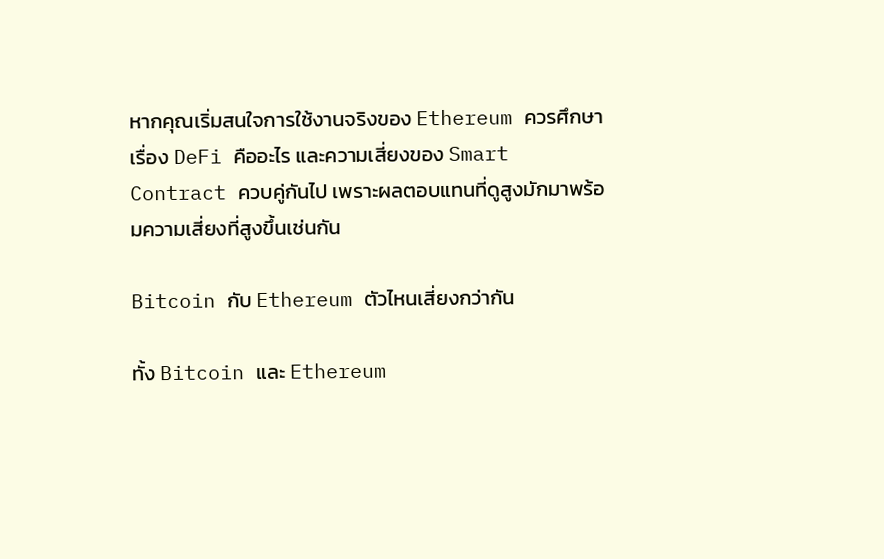หากคุณเริ่มสนใจการใช้งานจริงของ Ethereum ควรศึกษาเรื่อง DeFi คืออะไร และความเสี่ยงของ Smart Contract ควบคู่กันไป เพราะผลตอบแทนที่ดูสูงมักมาพร้อมความเสี่ยงที่สูงขึ้นเช่นกัน

Bitcoin กับ Ethereum ตัวไหนเสี่ยงกว่ากัน

ทั้ง Bitcoin และ Ethereum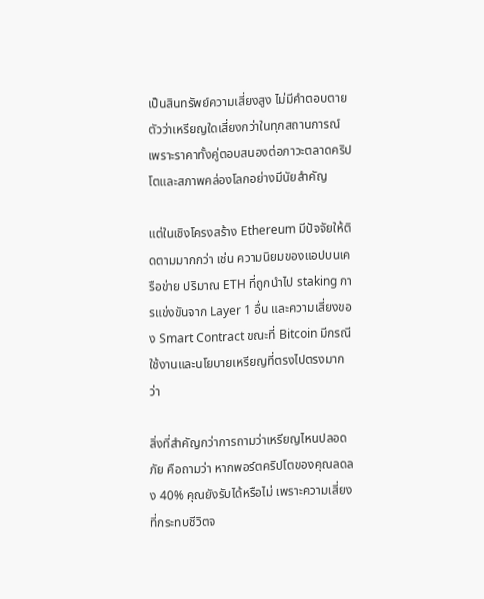เป็นสินทรัพย์ความเสี่ยงสูง ไม่มีคำตอบตายตัวว่าเหรียญใดเสี่ยงกว่าในทุกสถานการณ์ เพราะราคาทั้งคู่ตอบสนองต่อภาวะตลาดคริปโตและสภาพคล่องโลกอย่างมีนัยสำคัญ

แต่ในเชิงโครงสร้าง Ethereum มีปัจจัยให้ติดตามมากกว่า เช่น ความนิยมของแอปบนเครือข่าย ปริมาณ ETH ที่ถูกนำไป staking การแข่งขันจาก Layer 1 อื่น และความเสี่ยงของ Smart Contract ขณะที่ Bitcoin มีกรณีใช้งานและนโยบายเหรียญที่ตรงไปตรงมากว่า

สิ่งที่สำคัญกว่าการถามว่าเหรียญไหนปลอดภัย คือถามว่า หากพอร์ตคริปโตของคุณลดลง 40% คุณยังรับได้หรือไม่ เพราะความเสี่ยงที่กระทบชีวิตจ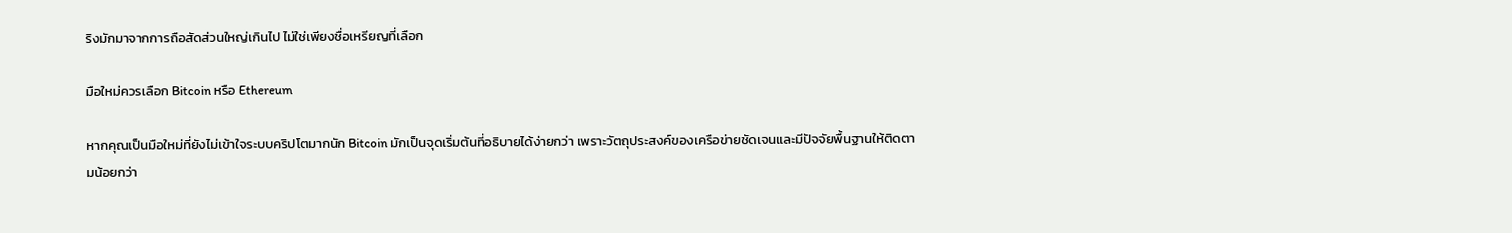ริงมักมาจากการถือสัดส่วนใหญ่เกินไป ไม่ใช่เพียงชื่อเหรียญที่เลือก

มือใหม่ควรเลือก Bitcoin หรือ Ethereum

หากคุณเป็นมือใหม่ที่ยังไม่เข้าใจระบบคริปโตมากนัก Bitcoin มักเป็นจุดเริ่มต้นที่อธิบายได้ง่ายกว่า เพราะวัตถุประสงค์ของเครือข่ายชัดเจนและมีปัจจัยพื้นฐานให้ติดตามน้อยกว่า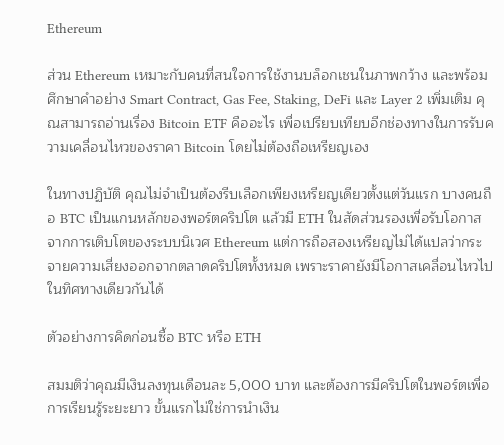Ethereum

ส่วน Ethereum เหมาะกับคนที่สนใจการใช้งานบล็อกเชนในภาพกว้าง และพร้อมศึกษาคำอย่าง Smart Contract, Gas Fee, Staking, DeFi และ Layer 2 เพิ่มเติม คุณสามารถอ่านเรื่อง Bitcoin ETF คืออะไร เพื่อเปรียบเทียบอีกช่องทางในการรับความเคลื่อนไหวของราคา Bitcoin โดยไม่ต้องถือเหรียญเอง

ในทางปฏิบัติ คุณไม่จำเป็นต้องรีบเลือกเพียงเหรียญเดียวตั้งแต่วันแรก บางคนถือ BTC เป็นแกนหลักของพอร์ตคริปโต แล้วมี ETH ในสัดส่วนรองเพื่อรับโอกาสจากการเติบโตของระบบนิเวศ Ethereum แต่การถือสองเหรียญไม่ได้แปลว่ากระจายความเสี่ยงออกจากตลาดคริปโตทั้งหมด เพราะราคายังมีโอกาสเคลื่อนไหวไปในทิศทางเดียวกันได้

ตัวอย่างการคิดก่อนซื้อ BTC หรือ ETH

สมมติว่าคุณมีเงินลงทุนเดือนละ 5,000 บาท และต้องการมีคริปโตในพอร์ตเพื่อการเรียนรู้ระยะยาว ขั้นแรกไม่ใช่การนำเงิน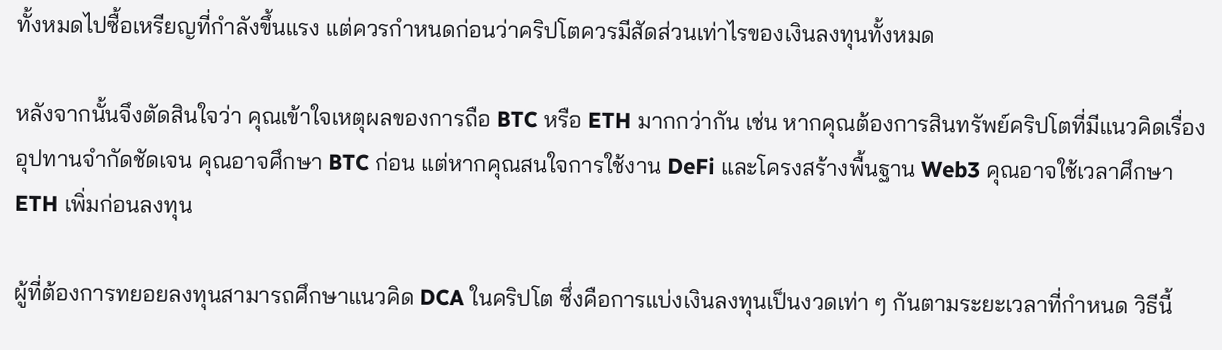ทั้งหมดไปซื้อเหรียญที่กำลังขึ้นแรง แต่ควรกำหนดก่อนว่าคริปโตควรมีสัดส่วนเท่าไรของเงินลงทุนทั้งหมด

หลังจากนั้นจึงตัดสินใจว่า คุณเข้าใจเหตุผลของการถือ BTC หรือ ETH มากกว่ากัน เช่น หากคุณต้องการสินทรัพย์คริปโตที่มีแนวคิดเรื่องอุปทานจำกัดชัดเจน คุณอาจศึกษา BTC ก่อน แต่หากคุณสนใจการใช้งาน DeFi และโครงสร้างพื้นฐาน Web3 คุณอาจใช้เวลาศึกษา ETH เพิ่มก่อนลงทุน

ผู้ที่ต้องการทยอยลงทุนสามารถศึกษาแนวคิด DCA ในคริปโต ซึ่งคือการแบ่งเงินลงทุนเป็นงวดเท่า ๆ กันตามระยะเวลาที่กำหนด วิธีนี้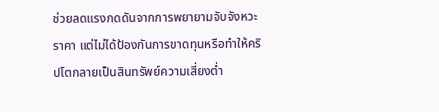ช่วยลดแรงกดดันจากการพยายามจับจังหวะราคา แต่ไม่ได้ป้องกันการขาดทุนหรือทำให้คริปโตกลายเป็นสินทรัพย์ความเสี่ยงต่ำ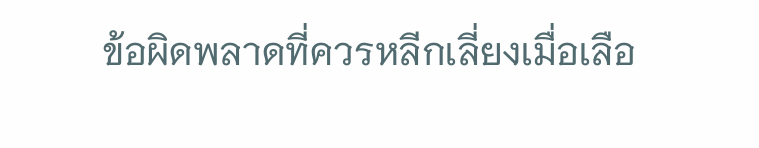ข้อผิดพลาดที่ควรหลีกเลี่ยงเมื่อเลือ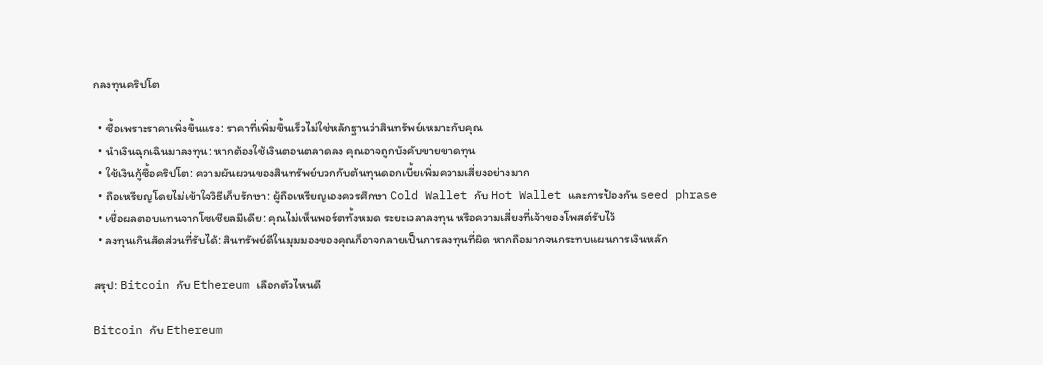กลงทุนคริปโต

  • ซื้อเพราะราคาเพิ่งขึ้นแรง: ราคาที่เพิ่มขึ้นเร็วไม่ใช่หลักฐานว่าสินทรัพย์เหมาะกับคุณ
  • นำเงินฉุกเฉินมาลงทุน: หากต้องใช้เงินตอนตลาดลง คุณอาจถูกบังคับขายขาดทุน
  • ใช้เงินกู้ซื้อคริปโต: ความผันผวนของสินทรัพย์บวกกับต้นทุนดอกเบี้ยเพิ่มความเสี่ยงอย่างมาก
  • ถือเหรียญโดยไม่เข้าใจวิธีเก็บรักษา: ผู้ถือเหรียญเองควรศึกษา Cold Wallet กับ Hot Wallet และการป้องกัน seed phrase
  • เชื่อผลตอบแทนจากโซเชียลมีเดีย: คุณไม่เห็นพอร์ตทั้งหมด ระยะเวลาลงทุน หรือความเสี่ยงที่เจ้าของโพสต์รับไว้
  • ลงทุนเกินสัดส่วนที่รับได้: สินทรัพย์ดีในมุมมองของคุณก็อาจกลายเป็นการลงทุนที่ผิด หากถือมากจนกระทบแผนการเงินหลัก

สรุป: Bitcoin กับ Ethereum เลือกตัวไหนดี

Bitcoin กับ Ethereum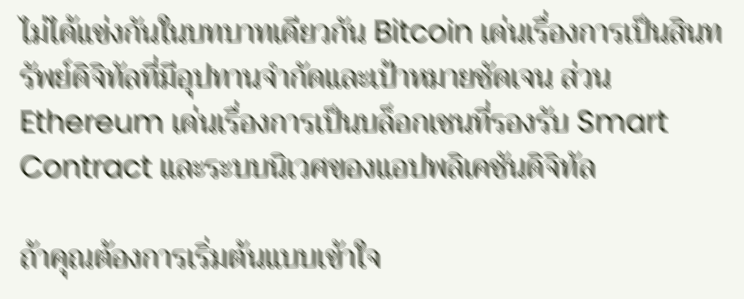ไม่ได้แข่งกันในบทบาทเดียวกัน Bitcoin เด่นเรื่องการเป็นสินทรัพย์ดิจิทัลที่มีอุปทานจำกัดและเป้าหมายชัดเจน ส่วน Ethereum เด่นเรื่องการเป็นบล็อกเชนที่รองรับ Smart Contract และระบบนิเวศของแอปพลิเคชันดิจิทัล

ถ้าคุณต้องการเริ่มต้นแบบเข้าใจ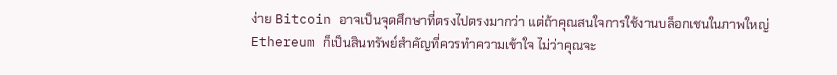ง่าย Bitcoin อาจเป็นจุดศึกษาที่ตรงไปตรงมากว่า แต่ถ้าคุณสนใจการใช้งานบล็อกเชนในภาพใหญ่ Ethereum ก็เป็นสินทรัพย์สำคัญที่ควรทำความเข้าใจ ไม่ว่าคุณจะ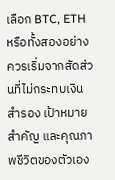เลือก BTC, ETH หรือทั้งสองอย่าง ควรเริ่มจากสัดส่วนที่ไม่กระทบเงินสำรอง เป้าหมายสำคัญ และคุณภาพชีวิตของตัวเอง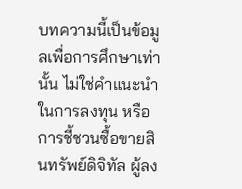บทความนี้เป็นข้อมูลเพื่อการศึกษาเท่านั้น ไม่ใช่คำแนะนำในการลงทุน หรือการชี้ชวนซื้อขายสินทรัพย์ดิจิทัล ผู้ลง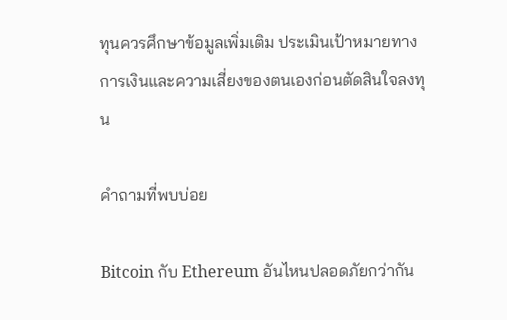ทุนควรศึกษาข้อมูลเพิ่มเติม ประเมินเป้าหมายทางการเงินและความเสี่ยงของตนเองก่อนตัดสินใจลงทุน

คำถามที่พบบ่อย

Bitcoin กับ Ethereum อันไหนปลอดภัยกว่ากัน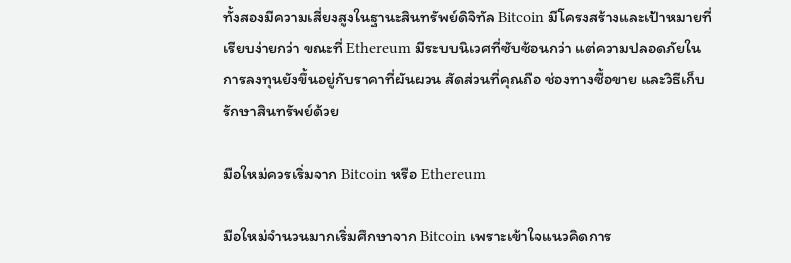ทั้งสองมีความเสี่ยงสูงในฐานะสินทรัพย์ดิจิทัล Bitcoin มีโครงสร้างและเป้าหมายที่เรียบง่ายกว่า ขณะที่ Ethereum มีระบบนิเวศที่ซับซ้อนกว่า แต่ความปลอดภัยในการลงทุนยังขึ้นอยู่กับราคาที่ผันผวน สัดส่วนที่คุณถือ ช่องทางซื้อขาย และวิธีเก็บรักษาสินทรัพย์ด้วย

มือใหม่ควรเริ่มจาก Bitcoin หรือ Ethereum

มือใหม่จำนวนมากเริ่มศึกษาจาก Bitcoin เพราะเข้าใจแนวคิดการ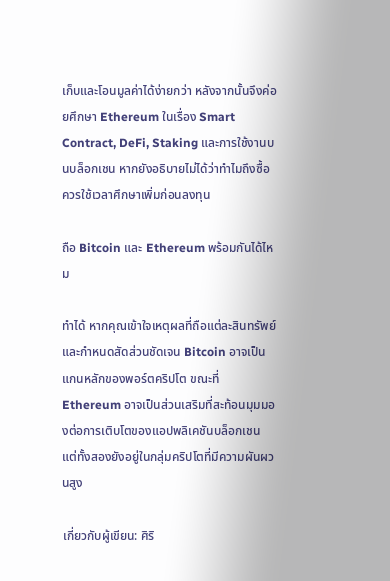เก็บและโอนมูลค่าได้ง่ายกว่า หลังจากนั้นจึงค่อยศึกษา Ethereum ในเรื่อง Smart Contract, DeFi, Staking และการใช้งานบนบล็อกเชน หากยังอธิบายไม่ได้ว่าทำไมถึงซื้อ ควรใช้เวลาศึกษาเพิ่มก่อนลงทุน

ถือ Bitcoin และ Ethereum พร้อมกันได้ไหม

ทำได้ หากคุณเข้าใจเหตุผลที่ถือแต่ละสินทรัพย์และกำหนดสัดส่วนชัดเจน Bitcoin อาจเป็นแกนหลักของพอร์ตคริปโต ขณะที่ Ethereum อาจเป็นส่วนเสริมที่สะท้อนมุมมองต่อการเติบโตของแอปพลิเคชันบล็อกเชน แต่ทั้งสองยังอยู่ในกลุ่มคริปโตที่มีความผันผวนสูง

เกี่ยวกับผู้เขียน: ศิริ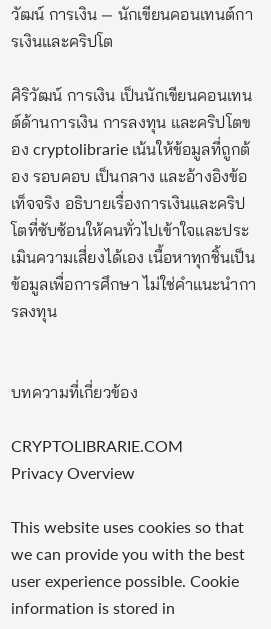วัฒน์ การเงิน — นักเขียนคอนเทนต์การเงินและคริปโต

ศิริวัฒน์ การเงิน เป็นนักเขียนคอนเทนต์ด้านการเงิน การลงทุน และคริปโตของ cryptolibrarie เน้นให้ข้อมูลที่ถูกต้อง รอบคอบ เป็นกลาง และอ้างอิงข้อเท็จจริง อธิบายเรื่องการเงินและคริปโตที่ซับซ้อนให้คนทั่วไปเข้าใจและประเมินความเสี่ยงได้เอง เนื้อหาทุกชิ้นเป็นข้อมูลเพื่อการศึกษา ไม่ใช่คำแนะนำการลงทุน


บทความที่เกี่ยวข้อง

CRYPTOLIBRARIE.COM
Privacy Overview

This website uses cookies so that we can provide you with the best user experience possible. Cookie information is stored in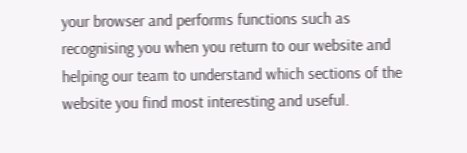your browser and performs functions such as recognising you when you return to our website and helping our team to understand which sections of the website you find most interesting and useful.